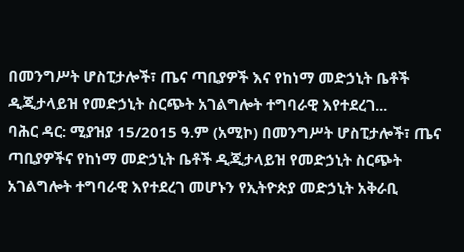በመንግሥት ሆስፒታሎች፣ ጤና ጣቢያዎች እና የከነማ መድኃኒት ቤቶች ዲጂታላይዝ የመድኃኒት ስርጭት አገልግሎት ተግባራዊ እየተደረገ...
ባሕር ዳር: ሚያዝያ 15/2015 ዓ.ም (አሚኮ) በመንግሥት ሆስፒታሎች፣ ጤና ጣቢያዎችና የከነማ መድኃኒት ቤቶች ዲጂታላይዝ የመድኃኒት ስርጭት አገልግሎት ተግባራዊ እየተደረገ መሆኑን የኢትዮጵያ መድኃኒት አቅራቢ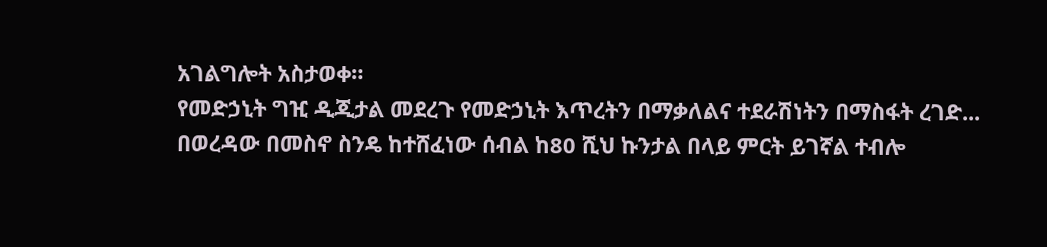አገልግሎት አስታወቀ።
የመድኃኒት ግዢ ዲጂታል መደረጉ የመድኃኒት እጥረትን በማቃለልና ተደራሽነትን በማስፋት ረገድ...
በወረዳው በመስኖ ስንዴ ከተሸፈነው ሰብል ከ80 ሺህ ኩንታል በላይ ምርት ይገኛል ተብሎ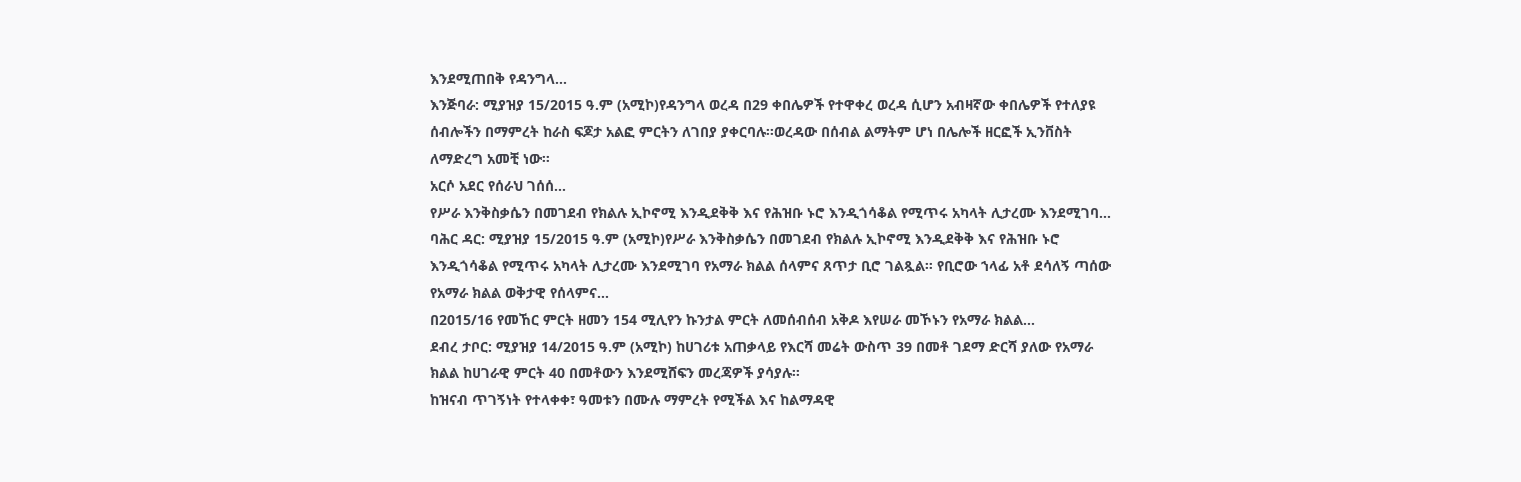እንደሚጠበቅ የዳንግላ...
እንጅባራ: ሚያዝያ 15/2015 ዓ.ም (አሚኮ)የዳንግላ ወረዳ በ29 ቀበሌዎች የተዋቀረ ወረዳ ሲሆን አብዛኛው ቀበሌዎች የተለያዩ ሰብሎችን በማምረት ከራስ ፍጆታ አልፎ ምርትን ለገበያ ያቀርባሉ፡፡ወረዳው በሰብል ልማትም ሆነ በሌሎች ዘርፎች ኢንቨስት ለማድረግ አመቺ ነው።
አርሶ አደር የሰራህ ገሰሰ...
የሥራ እንቅስቃሴን በመገደብ የክልሉ ኢኮኖሚ እንዲደቅቅ እና የሕዝቡ ኑሮ እንዲጎሳቆል የሚጥሩ አካላት ሊታረሙ እንደሚገባ...
ባሕር ዳር: ሚያዝያ 15/2015 ዓ.ም (አሚኮ)የሥራ እንቅስቃሴን በመገደብ የክልሉ ኢኮኖሚ እንዲደቅቅ እና የሕዝቡ ኑሮ እንዲጎሳቆል የሚጥሩ አካላት ሊታረሙ እንደሚገባ የአማራ ክልል ሰላምና ጸጥታ ቢሮ ገልጿል። የቢሮው ኀላፊ አቶ ደሳለኝ ጣሰው የአማራ ክልል ወቅታዊ የሰላምና...
በ2015/16 የመኸር ምርት ዘመን 154 ሚሊየን ኩንታል ምርት ለመሰብሰብ አቅዶ እየሠራ መኾኑን የአማራ ክልል...
ደብረ ታቦር: ሚያዝያ 14/2015 ዓ.ም (አሚኮ) ከሀገሪቱ አጠቃላይ የእርሻ መሬት ውስጥ 39 በመቶ ገደማ ድርሻ ያለው የአማራ ክልል ከሀገራዊ ምርት 40 በመቶውን እንደሚሸፍን መረጃዎች ያሳያሉ፡፡
ከዝናብ ጥገኝነት የተላቀቀ፣ ዓመቱን በሙሉ ማምረት የሚችል እና ከልማዳዊ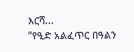እርሻ...
“የዒድ አልፈጥር በዓልን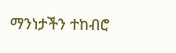ማንነታችን ተከብሮ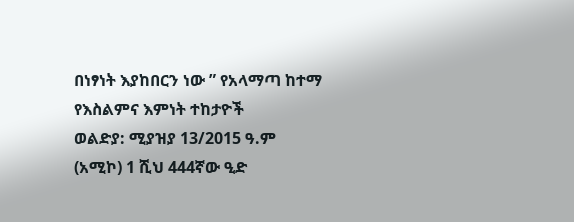በነፃነት እያከበርን ነው ” የአላማጣ ከተማ የእስልምና እምነት ተከታዮች
ወልድያ: ሚያዝያ 13/2015 ዓ.ም (አሚኮ) 1 ሺህ 444ኛው ዒድ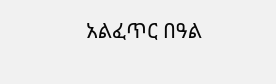አልፈጥር በዓል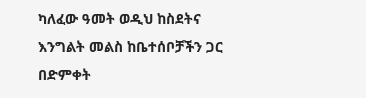ካለፈው ዓመት ወዲህ ከስደትና እንግልት መልስ ከቤተሰቦቻችን ጋር በድምቀት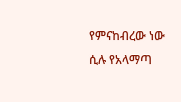የምናከብረው ነው ሲሉ የአላማጣ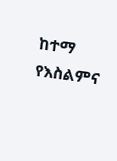ከተማ የእስልምና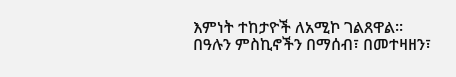እምነት ተከታዮች ለአሚኮ ገልጸዋል፡፡
በዓሉን ምስኪኖችን በማሰብ፣ በመተዛዘን፣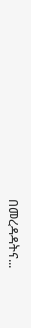በመረዳዳትና...